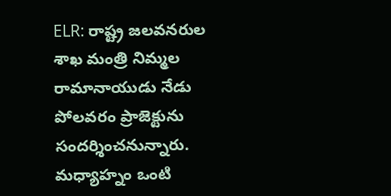ELR: రాష్ట్ర జలవనరుల శాఖ మంత్రి నిమ్మల రామానాయుడు నేడు పోలవరం ప్రాజెక్టును సందర్శించనున్నారు. మధ్యాహ్నం ఒంటి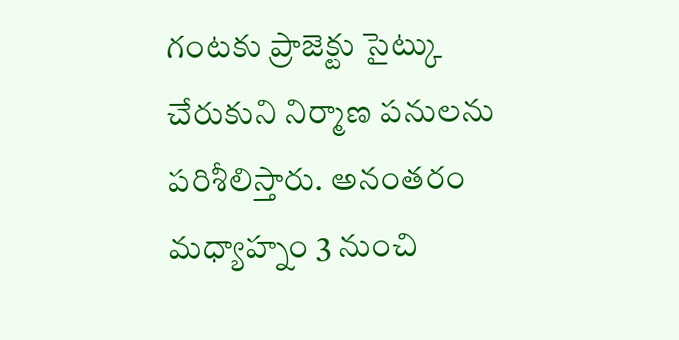గంటకు ప్రాజెక్టు సైట్కు చేరుకుని నిర్మాణ పనులను పరిశీలిస్తారు. అనంతరం మధ్యాహ్నం 3 నుంచి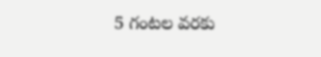5 గంటల వరకు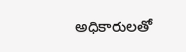అధికారులతో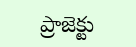ప్రాజెక్టు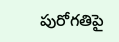పురోగతిపై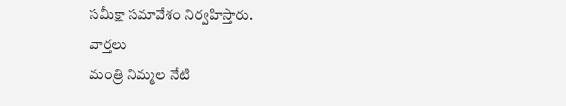సమీక్షా సమావేశం నిర్వహిస్తారు.
వార్తలు
మంత్రి నిమ్మల నేటి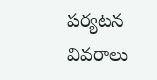పర్యటన వివరాలు